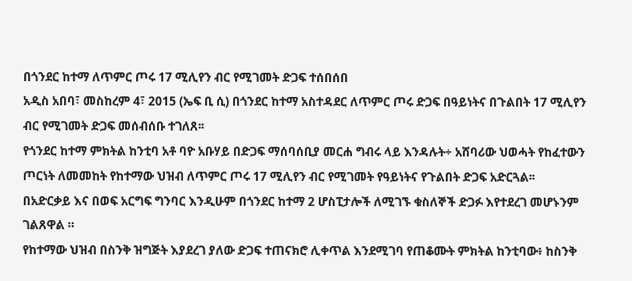በጎንደር ከተማ ለጥምር ጦሩ 17 ሚሊየን ብር የሚገመት ድጋፍ ተሰበሰበ
አዲስ አበባ፣ መስከረም 4፣ 2015 (ኤፍ ቢ ሲ) በጎንደር ከተማ አስተዳደር ለጥምር ጦሩ ድጋፍ በዓይነትና በጉልበት 17 ሚሊየን ብር የሚገመት ድጋፍ መሰብሰቡ ተገለጸ፡፡
የጎንደር ከተማ ምክትል ከንቲባ አቶ ባዮ አቡሃይ በድጋፍ ማሰባሰቢያ መርሐ ግብሩ ላይ እንዳሉት÷ አሸባሪው ህወሓት የከፈተውን ጦርነት ለመመከት የከተማው ህዝብ ለጥምር ጦሩ 17 ሚሊየን ብር የሚገመት የዓይነትና የጉልበት ድጋፍ አድርጓል፡፡
በአድርቃይ እና በወፍ አርግፍ ግንባር እንዲሁም በጎንደር ከተማ 2 ሆስፒታሎች ለሚገኙ ቁስለኞች ድጋፉ እየተደረገ መሆኑንም ገልጸዋል ።
የከተማው ህዝብ በስንቅ ዝግጅት እያደረገ ያለው ድጋፍ ተጠናክሮ ሊቀጥል እንደሚገባ የጠቆሙት ምክትል ከንቲባው፥ ከስንቅ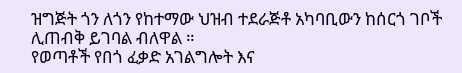ዝግጅት ጎን ለጎን የከተማው ህዝብ ተደራጅቶ አካባቢውን ከሰርጎ ገቦች ሊጠብቅ ይገባል ብለዋል ።
የወጣቶች የበጎ ፈቃድ አገልግሎት እና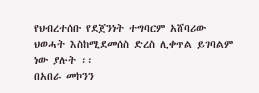የህብረተሰቡ የደጀንነት ተግባርም አሸባሪው ህወሓት እስከሚደመሰስ ድረስ ሊቀጥል ይገባልም ነው ያሉት ፡፡
በአበራ መኮንን